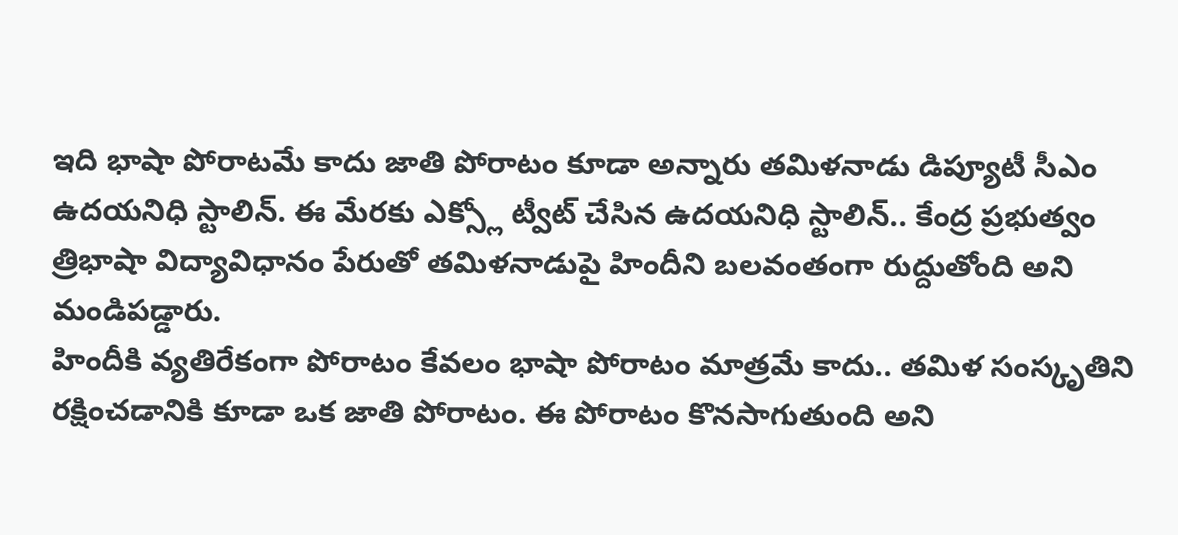ఇది భాషా పోరాటమే కాదు జాతి పోరాటం కూడా అన్నారు తమిళనాడు డిప్యూటీ సీఎం ఉదయనిధి స్టాలిన్. ఈ మేరకు ఎక్స్లో ట్వీట్ చేసిన ఉదయనిధి స్టాలిన్.. కేంద్ర ప్రభుత్వం త్రిభాషా విద్యావిధానం పేరుతో తమిళనాడుపై హిందీని బలవంతంగా రుద్దుతోంది అని మండిపడ్డారు.
హిందీకి వ్యతిరేకంగా పోరాటం కేవలం భాషా పోరాటం మాత్రమే కాదు.. తమిళ సంస్కృతిని రక్షించడానికి కూడా ఒక జాతి పోరాటం. ఈ పోరాటం కొనసాగుతుంది అని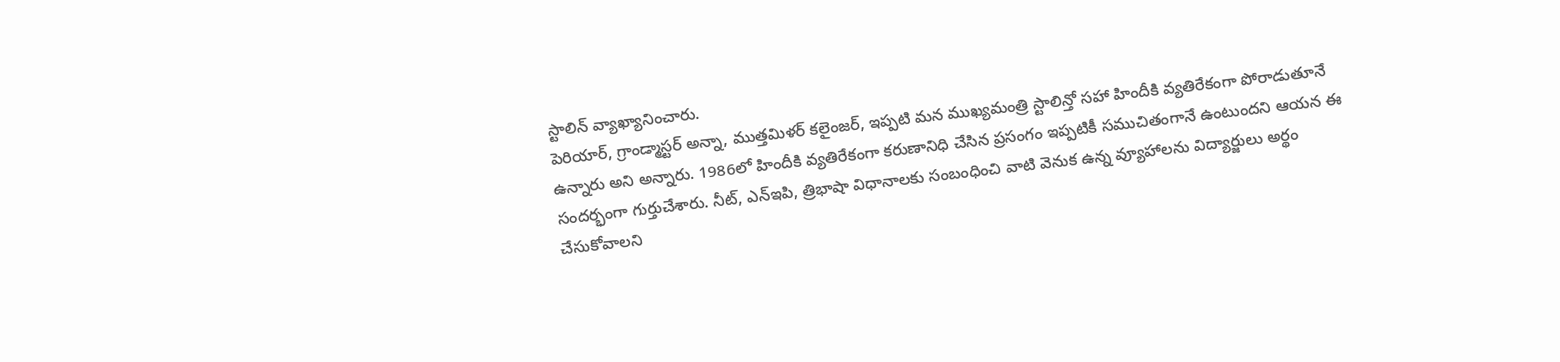స్టాలిన్ వ్యాఖ్యానించారు.
పెరియార్, గ్రాండ్మాస్టర్ అన్నా, ముత్తమిళర్ కలైంజర్, ఇప్పటి మన ముఖ్యమంత్రి స్టాలిన్తో సహా హిందీకి వ్యతిరేకంగా పోరాడుతూనే ఉన్నారు అని అన్నారు. 1986లో హిందీకి వ్యతిరేకంగా కరుణానిధి చేసిన ప్రసంగం ఇప్పటికీ సముచితంగానే ఉంటుందని ఆయన ఈ సందర్భంగా గుర్తుచేశారు. నీట్, ఎన్ఇపి, త్రిభాషా విధానాలకు సంబంధించి వాటి వెనుక ఉన్న వ్యూహాలను విద్యార్జులు అర్థం చేసుకోవాలని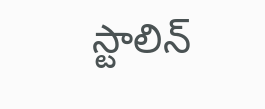స్టాలిన్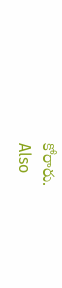కోరారు.
Also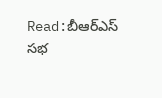Read:బీఆర్ఎస్ సభ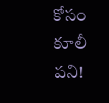కోసం కూలీ పని!